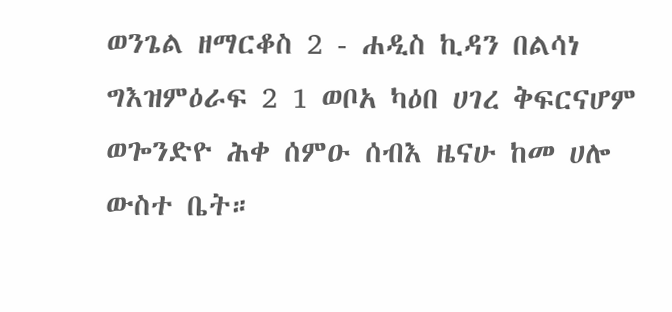ወንጌል ዘማርቆስ 2 - ሐዲስ ኪዳን በልሳነ ግእዝምዕራፍ 2 1 ወቦአ ካዕበ ሀገረ ቅፍርናሆም ወጐንድዮ ሕቀ ሰምዑ ሰብእ ዜናሁ ከመ ሀሎ ውስተ ቤት።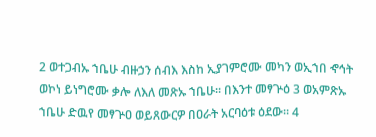2 ወተጋብኡ ኀቤሁ ብዙኃን ሰብእ እስከ ኢያገምሮሙ መካን ወኢኀበ ኆኅት ወኮነ ይነግሮሙ ቃሎ ለእለ መጽኡ ኀቤሁ። በእንተ መፃጕዕ 3 ወአምጽኡ ኀቤሁ ድዉየ መፃጕዐ ወይጸውርዎ በዐራት አርባዕቱ ዕደው። 4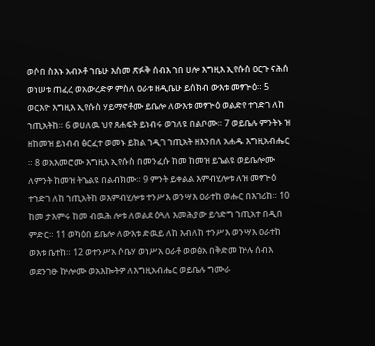ወሶበ ስእኑ አብኦቶ ኀቤሁ እስመ ጽፉቅ ሰብእ ኀበ ሀሎ እግዚእ ኢየሱስ ዐርጉ ናሕሰ ወነሠቱ ጠፈረ ወአውረድዎ ምስለ ዐራቱ ዘዲቤሁ ይሰክብ ውእቱ መፃጕዕ። 5 ወርእዮ እግዚእ ኢየሱስ ሃይማኖቶሙ ይቤሎ ለውእቱ መፃጕዕ ወልድየ ተኀድገ ለከ ኀጢአትከ። 6 ወሀለዉ ህየ ጸሐፍት ይነብሩ ወኀለዩ በልቦሙ። 7 ወይቤሉ ምንትኑ ዝ ዘከመዝ ይነብብ ፅርፈተ ወመኑ ይክል ኀዲገ ኀጢአት ዘእንበለ አሐዱ እግዚአብሔር ። 8 ወአእመሮሙ እግዚእ ኢየሱስ በመንፈሱ ከመ ከመዝ ይኄልዩ ወይቤሎሙ ለምንት ከመዝ ትኄልዩ በልብክሙ። 9 ምንት ይቀልል እምብሂሎቱ ለዝ መፃጕዕ ተኀድገ ለከ ኀጢአትከ ወእምብሂሎቱ ተንሥእ ወንሣእ ዐራተከ ወሑር በእገሪከ። 10 ከመ ታእምሩ ከመ ብዉሕ ሎቱ ለወልደ ዕጓለ እመሕያው ይኅድግ ኀጢአተ በዲበ ምድር። 11 ወካዕበ ይቤሎ ለውእቱ ድዉይ ለከ እብለከ ተንሥእ ወንሣእ ዐራተከ ወእቱ ቤተከ። 12 ወተንሥአ ሶቤሃ ወነሥአ ዐራቶ ወወፅአ በቅድመ ኵሉ ሰብእ ወደንገፁ ኵሎሙ ወአእኰትዎ ለእግዚአብሔር ወይቤሉ ግሙራ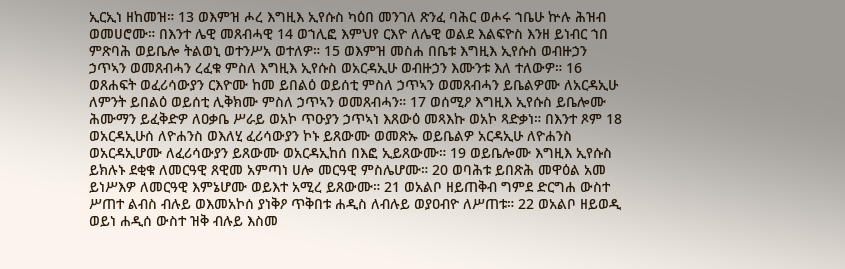ኢርኢነ ዘከመዝ። 13 ወእምዝ ሖረ እግዚእ ኢየሱስ ካዕበ መንገለ ጽንፈ ባሕር ወሖሩ ኀቤሁ ኵሉ ሕዝብ ወመሀሮሙ። በእንተ ሌዊ መጸብሓዊ 14 ወኀሊፎ እምህየ ርእዮ ለሌዊ ወልደ እልፍዮስ እንዘ ይነብር ኀበ ምጽባሕ ወይቤሎ ትልወኒ ወተንሥአ ወተለዎ። 15 ወእምዝ መስሐ በቤቱ እግዚእ ኢየሱስ ወብዙኃን ኃጥኣን ወመጸብሓን ረፈቁ ምስለ እግዚእ ኢየሱስ ወአርዳኢሁ ወብዙኃን እሙንቱ እለ ተለውዎ። 16 ወጸሐፍት ወፈሪሳውያን ርእዮሙ ከመ ይበልዕ ወይሰቲ ምስለ ኃጥኣን ወመጸብሓን ይቤልዎሙ ለአርዳኢሁ ለምንት ይበልዕ ወይሰቲ ሊቅክሙ ምስለ ኃጥኣን ወመጸብሓን። 17 ወሰሚዖ እግዚእ ኢየሱስ ይቤሎሙ ሕሙማን ይፈቅድዎ ለዐቃቤ ሥራይ ወአኮ ጥዑያን ኃጥኣነ እጸውዕ መጻእኩ ወአኮ ጻድቃነ። በእንተ ጾም 18 ወአርዳኢሁሰ ለዮሐንስ ወእለሂ ፈሪሳውያን ኮኑ ይጸውሙ ወመጽኡ ወይቤልዎ አርዳኢሁ ለዮሐንስ ወአርዳኢሆሙ ለፈሪሳውያን ይጸውሙ ወአርዳኢከሰ በእፎ ኢይጸውሙ። 19 ወይቤሎሙ እግዚእ ኢየሱስ ይክሉኑ ደቂቁ ለመርዓዊ ጸዊመ አምጣነ ሀሎ መርዓዊ ምስሌሆሙ። 20 ወባሕቱ ይበጽሕ መዋዕል አመ ይነሥእዎ ለመርዓዊ እምኔሆሙ ወይእተ አሚረ ይጸውሙ። 21 ወአልቦ ዘይጠቅብ ግምደ ድርግሐ ውስተ ሥጠተ ልብስ ብሉይ ወእመአኮሰ ያነቅዖ ጥቅበቱ ሐዲስ ለብሉይ ወያዐብዮ ለሥጠቱ። 22 ወአልቦ ዘይወዲ ወይነ ሐዲሰ ውስተ ዝቅ ብሉይ እስመ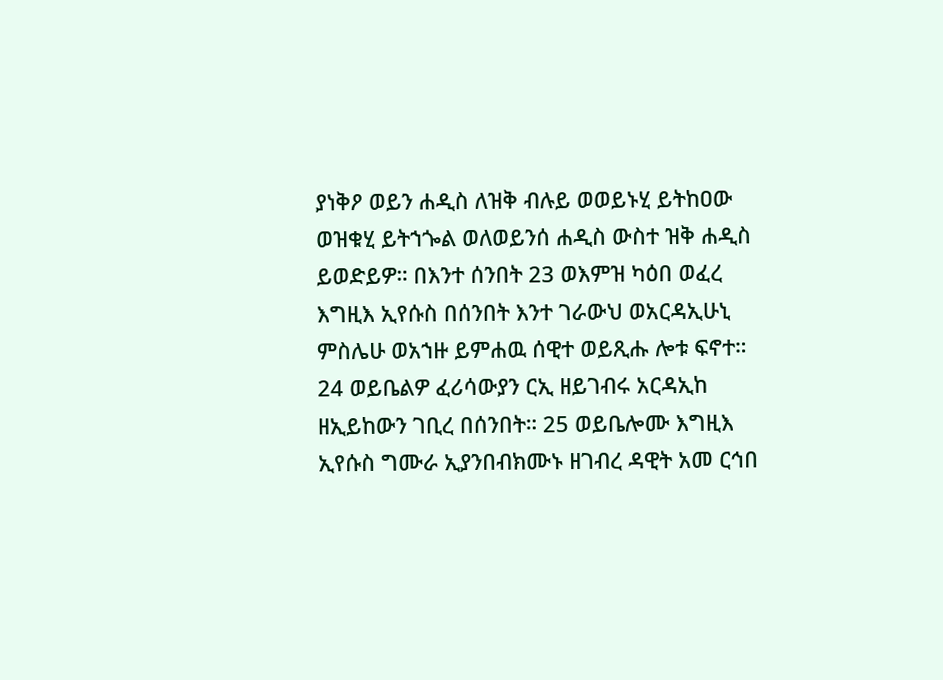ያነቅዖ ወይን ሐዲስ ለዝቅ ብሉይ ወወይኑሂ ይትከዐው ወዝቁሂ ይትኀጐል ወለወይንሰ ሐዲስ ውስተ ዝቅ ሐዲስ ይወድይዎ። በእንተ ሰንበት 23 ወእምዝ ካዕበ ወፈረ እግዚእ ኢየሱስ በሰንበት እንተ ገራውህ ወአርዳኢሁኒ ምስሌሁ ወአኀዙ ይምሐዉ ሰዊተ ወይጺሑ ሎቱ ፍኖተ። 24 ወይቤልዎ ፈሪሳውያን ርኢ ዘይገብሩ አርዳኢከ ዘኢይከውን ገቢረ በሰንበት። 25 ወይቤሎሙ እግዚእ ኢየሱስ ግሙራ ኢያንበብክሙኑ ዘገብረ ዳዊት አመ ርኅበ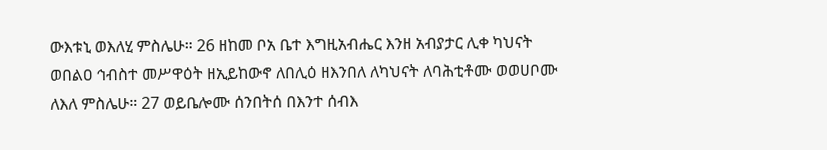ውእቱኒ ወእለሂ ምስሌሁ። 26 ዘከመ ቦአ ቤተ እግዚአብሔር እንዘ አብያታር ሊቀ ካህናት ወበልዐ ኅብስተ መሥዋዕት ዘኢይከውኖ ለበሊዕ ዘእንበለ ለካህናት ለባሕቲቶሙ ወወሀቦሙ ለእለ ምስሌሁ። 27 ወይቤሎሙ ሰንበትሰ በእንተ ሰብእ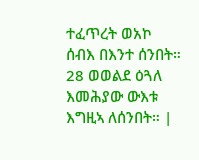ተፈጥረት ወአኮ ሰብእ በእንተ ሰንበት። 28 ወወልደ ዕጓለ እመሕያው ውእቱ እግዚኣ ለሰንበት። |